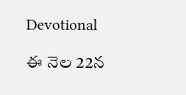Devotional

ఈ నెల 22న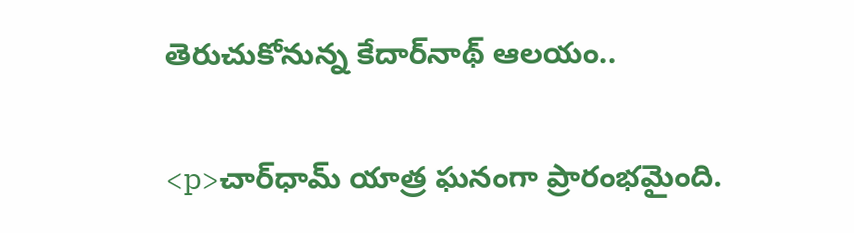తెరుచుకోనున్న కేదార్‌నాథ్‌ ఆలయం..

<p>చార్‌ధామ్‌ యాత్ర ఘనంగా ప్రారంభమైంది.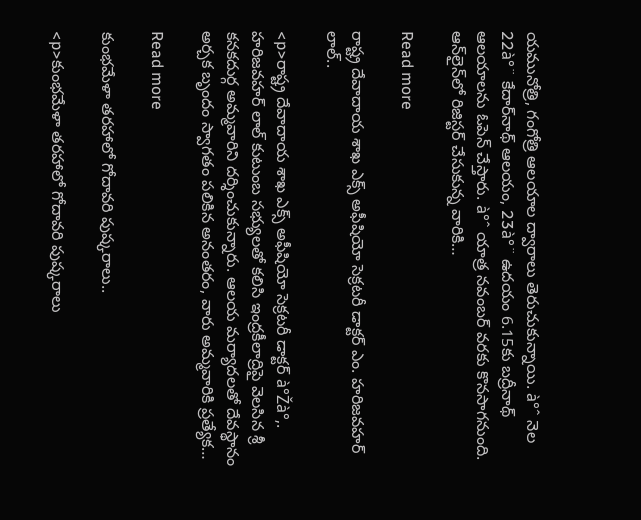యమునోత్రి, గంగోత్రి ఆలయాల ద్వారాలు తెరుచుకున్నాయి. à°ˆ నెల 22à°¨ కేదార్‌నాథ్ ఆలయం, 23à°¨ ఉదయం 6.15కు బద్రీనాథ్ ఆలయాలను ఓపెన్‌ చేస్తారు. à°ˆ యాత్ర నవంబర్ వరకు కొనసాగనుంది. ఆన్‌లైన్‌లో రిజిస్టర్‌ చేసుకున్న వారికి…

Read more

రాష్ట్ర దేవాదాయ శాఖ ఎక్స్ అఫీషియో సెక్రటరీ డాక్టర్ ఎం. హరిజవహర్ లాల్..

<p>రాష్ట్ర దేవాదాయ శాఖ ఎక్స్ అఫీషియో సెక్రటరీ డాక్టర్ à°Žà°‚. హరిజవహర్ లాల్ కుటుంబ సభ్యులతో కలిసి ఇంద్రకీలాద్రిపై వెలసిన శ్రీ కనకదుర్గ అమ్మవారిని దర్శించుకున్నారు. ఆలయ మర్యాదలతో దేవస్థానం అర్చక బృందం స్వాగతం పలికిన అనంతరం, వారు అమ్మవారికి ప్రత్యేక…

Read more

కుంభమేళా తరహాలో గోదావరి పుష్కరాలు..

<p>కుంభమేళా తరహాలో గోదావరి పుష్కరాలు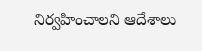నిర్వహించాలని ఆదేశాలు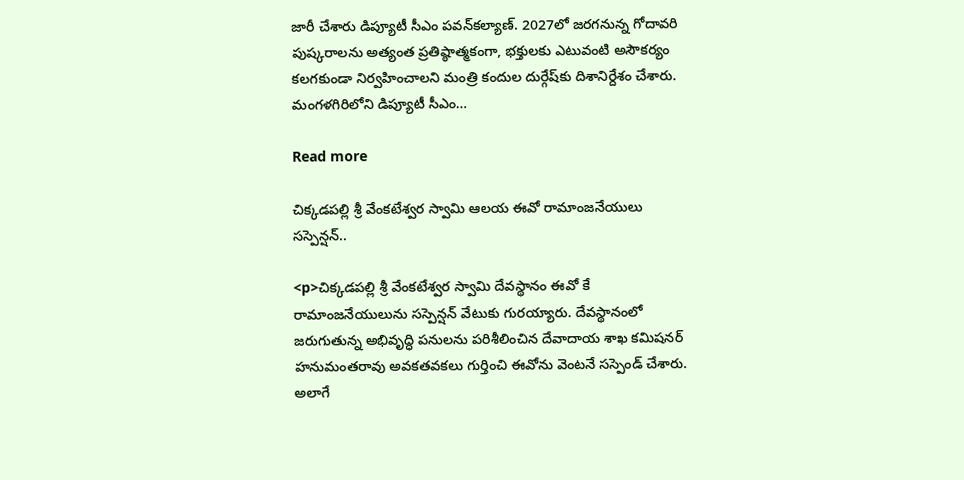జారీ చేశారు డిప్యూటీ సీఎం పవన్‌కల్యాణ్‌. 2027లో జరగనున్న గోదావరి పుష్కరాలను అత్యంత ప్రతిష్ఠాత్మకంగా, భక్తులకు ఎటువంటి అసౌకర్యం కలగకుండా నిర్వహించాలని మంత్రి కందుల దుర్గేష్‌కు దిశానిర్దేశం చేశారు. మంగళగిరిలోని డిప్యూటీ సీఎం…

Read more

చిక్కడపల్లి శ్రీ వేంకటేశ్వర స్వామి ఆలయ ఈవో రామాంజనేయులు సస్పెన్షన్..

<p>చిక్కడపల్లి శ్రీ వేంకటేశ్వర స్వామి దేవస్థానం ఈవో కే రామాంజనేయులును సస్పెన్షన్‌ వేటుకు గురయ్యారు. దేవస్థానంలో జరుగుతున్న అభివృద్ధి పనులను పరిశీలించిన దేవాదాయ శాఖ కమిషనర్‌ హనుమంతరావు అవకతవకలు గుర్తించి ఈవోను వెంటనే సస్పెండ్‌ చేశారు. అలాగే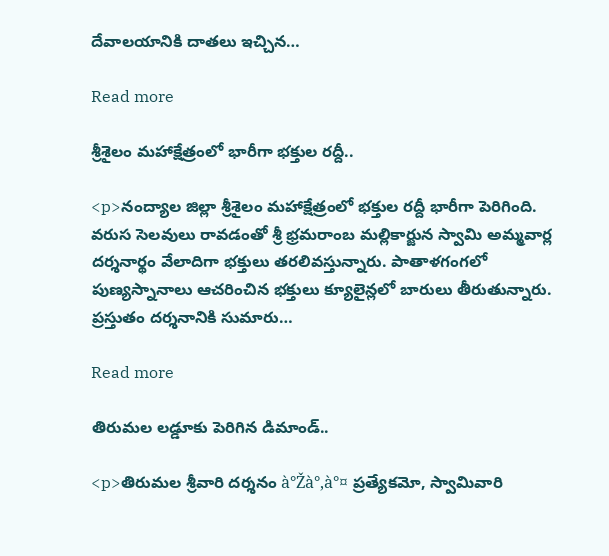దేవాలయానికి దాతలు ఇచ్చిన…

Read more

శ్రీశైలం మహాక్షేత్రంలో భారీగా భక్తుల రద్దీ..

<p>నంద్యాల జిల్లా శ్రీశైలం మహాక్షేత్రంలో భక్తుల రద్దీ భారీగా పెరిగింది. వరుస సెలవులు రావడంతో శ్రీ భ్రమరాంబ మల్లికార్జున స్వామి అమ్మవార్ల దర్శనార్థం వేలాదిగా భక్తులు తరలివస్తున్నారు. పాతాళగంగలో పుణ్యస్నానాలు ఆచరించిన భక్తులు క్యూలైన్లలో బారులు తీరుతున్నారు. ప్రస్తుతం దర్శనానికి సుమారు…

Read more

తిరుమల లడ్డూకు పెరిగిన డిమాండ్..

<p>తిరుమల శ్రీవారి దర్శనం à°Žà°‚à°¤ ప్రత్యేకమో, స్వామివారి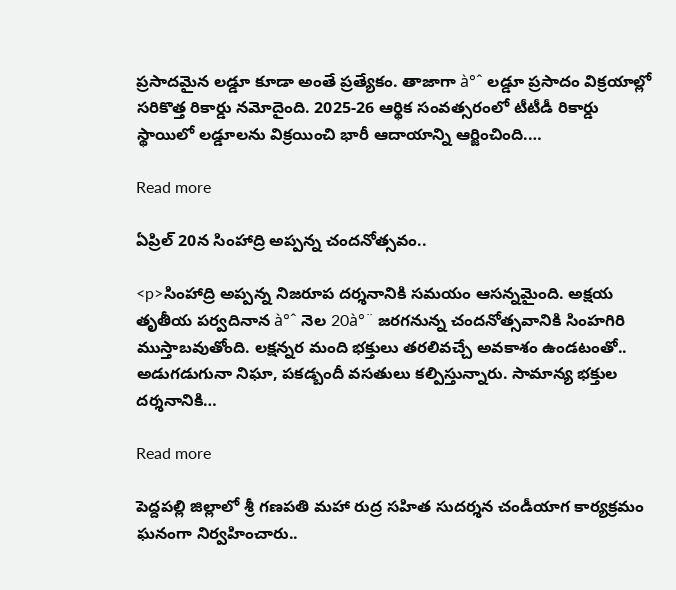ప్రసాదమైన లడ్డూ కూడా అంతే ప్రత్యేకం. తాజాగా à°ˆ లడ్డూ ప్రసాదం విక్రయాల్లో సరికొత్త రికార్డు నమోదైంది. 2025-26 ఆర్థిక సంవత్సరంలో టీటీడీ రికార్డు స్థాయిలో లడ్డూలను విక్రయించి భారీ ఆదాయాన్ని ఆర్జించింది.…

Read more

ఏప్రిల్ 20న సింహాద్రి అప్పన్న చందనోత్సవం..

<p>సింహాద్రి అప్పన్న నిజరూప దర్శనానికి సమయం ఆసన్నమైంది. అక్షయ తృతీయ పర్వదినాన à°ˆ నెల 20à°¨ జరగనున్న చందనోత్సవానికి సింహగిరి ముస్తాబవుతోంది. లక్షన్నర మంది భక్తులు తరలివచ్చే అవకాశం ఉండటంతో.. అడుగడుగునా నిఘా, పకడ్బందీ వసతులు కల్పిస్తున్నారు. సామాన్య భక్తుల దర్శనానికి…

Read more

పెద్దపల్లి జిల్లాలో శ్రీ గణపతి మహా రుద్ర సహిత సుదర్శన చండీయాగ కార్యక్రమం ఘనంగా నిర్వహించారు..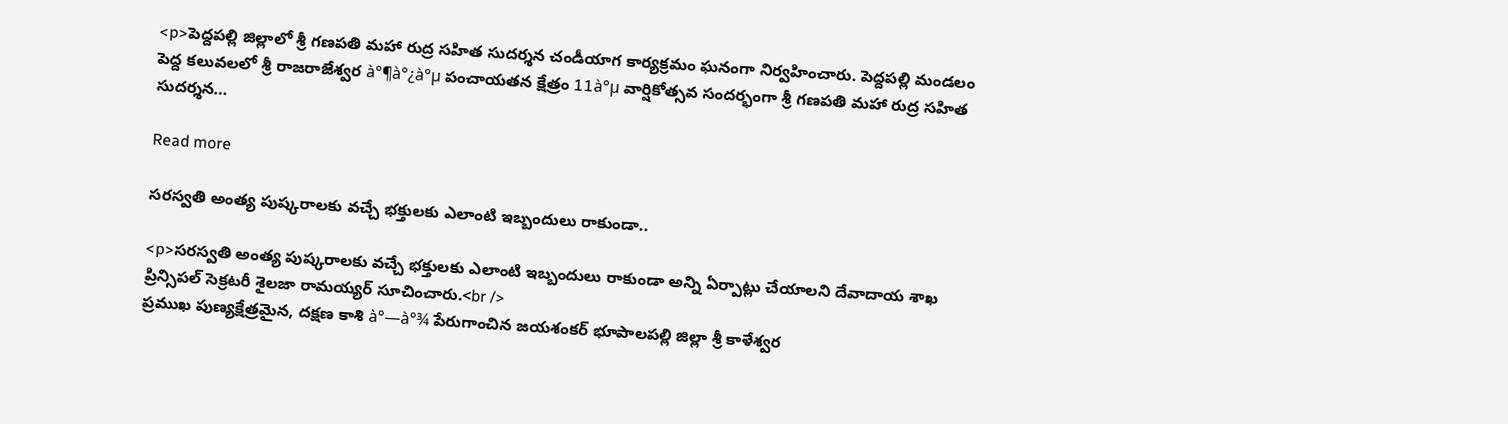<p>పెద్దపల్లి జిల్లాలో శ్రీ గణపతి మహా రుద్ర సహిత సుదర్శన చండీయాగ కార్యక్రమం ఘనంగా నిర్వహించారు. పెద్దపల్లి మండలం పెద్ద కలువలలో శ్రీ రాజరాజేశ్వర à°¶à°¿à°µ పంచాయతన క్షేత్రం 11à°µ వార్షికోత్సవ సందర్భంగా శ్రీ గణపతి మహా రుద్ర సహిత సుదర్శన…

Read more

సరస్వతి అంత్య పుష్కరాలకు వచ్చే భక్తులకు ఎలాంటి ఇబ్బందులు రాకుండా..

<p>సరస్వతి అంత్య పుష్కరాలకు వచ్చే భక్తులకు ఎలాంటి ఇబ్బందులు రాకుండా అన్ని ఏర్పాట్లు చేయాలని దేవాదాయ శాఖ ప్రిన్సిపల్ సెక్రటరీ శైలజా రామయ్యర్ సూచించారు.<br />
ప్రముఖ పుణ్యక్షేత్రమైన, దక్షణ కాశి à°—à°¾ పేరుగాంచిన జయశంకర్ భూపాలపల్లి జిల్లా శ్రీ కాళేశ్వర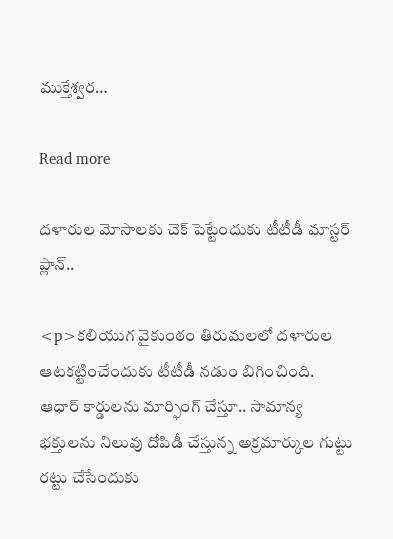ముక్తేశ్వర…

Read more

దళారుల మోసాలకు చెక్ పెట్టేందుకు టీటీడీ మాస్టర్ ప్లాన్..

<p>కలియుగ వైకుంఠం తిరుమలలో దళారుల ఆటకట్టించేందుకు టీటీడీ నడుం బిగించింది. ఆధార్ కార్డులను మార్ఫింగ్ చేస్తూ.. సామాన్య భక్తులను నిలువు దోపిడీ చేస్తున్న అక్రమార్కుల గుట్టు రట్టు చేసేందుకు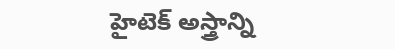హైటెక్ అస్త్రాన్ని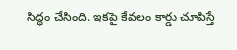సిద్ధం చేసింది. ఇకపై కేవలం కార్డు చూపిస్తే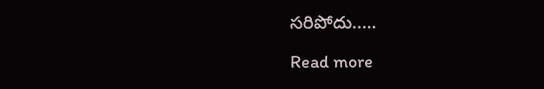సరిపోదు..…

Read more